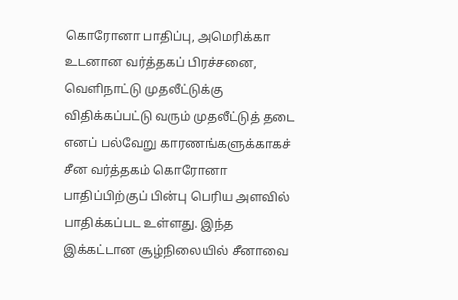கொரோனா பாதிப்பு, அமெரிக்கா உடனான வர்த்தகப் பிரச்சனை, வெளிநாட்டு முதலீட்டுக்கு விதிக்கப்பட்டு வரும் முதலீட்டுத் தடை எனப் பல்வேறு காரணங்களுக்காகச் சீன வர்த்தகம் கொரோனா பாதிப்பிற்குப் பின்பு பெரிய அளவில் பாதிக்கப்பட உள்ளது. இந்த இக்கட்டான சூழ்நிலையில் சீனாவை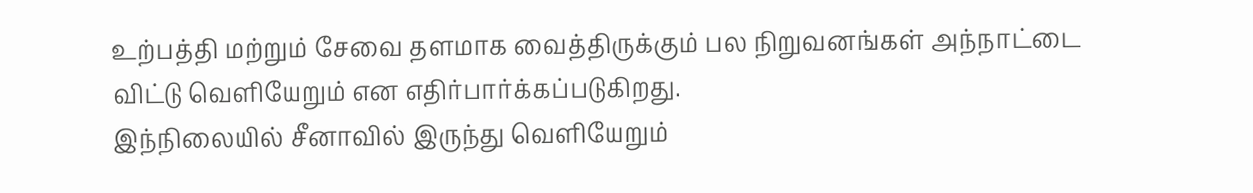உற்பத்தி மற்றும் சேவை தளமாக வைத்திருக்கும் பல நிறுவனங்கள் அந்நாட்டை விட்டு வெளியேறும் என எதிர்பார்க்கப்படுகிறது.
இந்நிலையில் சீனாவில் இருந்து வெளியேறும்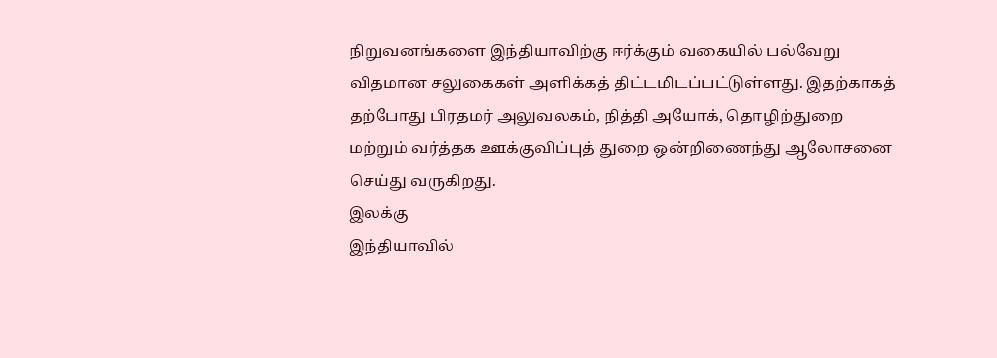நிறுவனங்களை இந்தியாவிற்கு ஈர்க்கும் வகையில் பல்வேறு விதமான சலுகைகள் அளிக்கத் திட்டமிடப்பட்டுள்ளது. இதற்காகத் தற்போது பிரதமர் அலுவலகம், நித்தி அயோக், தொழிற்துறை மற்றும் வர்த்தக ஊக்குவிப்புத் துறை ஒன்றிணைந்து ஆலோசனை செய்து வருகிறது.
இலக்கு
இந்தியாவில்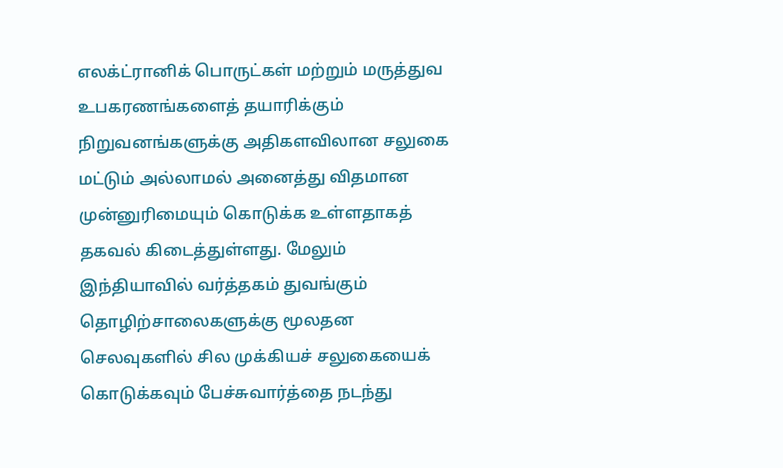எலக்ட்ரானிக் பொருட்கள் மற்றும் மருத்துவ உபகரணங்களைத் தயாரிக்கும் நிறுவனங்களுக்கு அதிகளவிலான சலுகை மட்டும் அல்லாமல் அனைத்து விதமான முன்னுரிமையும் கொடுக்க உள்ளதாகத் தகவல் கிடைத்துள்ளது. மேலும் இந்தியாவில் வர்த்தகம் துவங்கும் தொழிற்சாலைகளுக்கு மூலதன செலவுகளில் சில முக்கியச் சலுகையைக் கொடுக்கவும் பேச்சுவார்த்தை நடந்து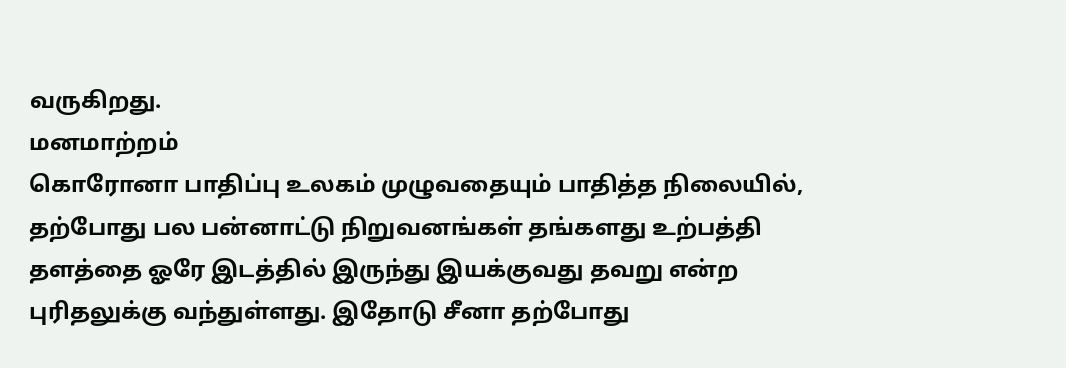வருகிறது.
மனமாற்றம்
கொரோனா பாதிப்பு உலகம் முழுவதையும் பாதித்த நிலையில், தற்போது பல பன்னாட்டு நிறுவனங்கள் தங்களது உற்பத்தி தளத்தை ஓரே இடத்தில் இருந்து இயக்குவது தவறு என்ற புரிதலுக்கு வந்துள்ளது. இதோடு சீனா தற்போது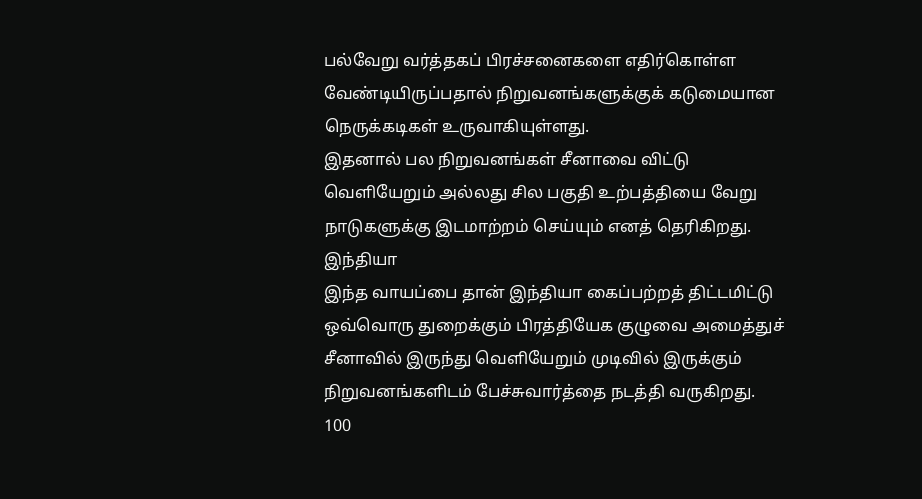பல்வேறு வர்த்தகப் பிரச்சனைகளை எதிர்கொள்ள வேண்டியிருப்பதால் நிறுவனங்களுக்குக் கடுமையான நெருக்கடிகள் உருவாகியுள்ளது.
இதனால் பல நிறுவனங்கள் சீனாவை விட்டு வெளியேறும் அல்லது சில பகுதி உற்பத்தியை வேறு நாடுகளுக்கு இடமாற்றம் செய்யும் எனத் தெரிகிறது.
இந்தியா
இந்த வாயப்பை தான் இந்தியா கைப்பற்றத் திட்டமிட்டு ஒவ்வொரு துறைக்கும் பிரத்தியேக குழுவை அமைத்துச் சீனாவில் இருந்து வெளியேறும் முடிவில் இருக்கும் நிறுவனங்களிடம் பேச்சுவார்த்தை நடத்தி வருகிறது.
100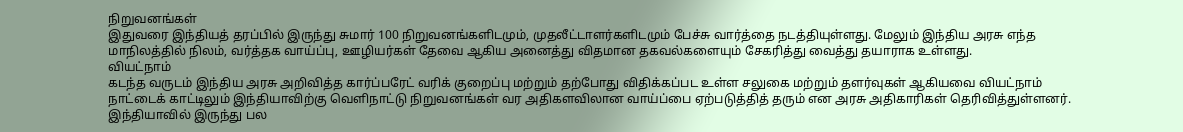நிறுவனங்கள்
இதுவரை இந்தியத் தரப்பில் இருந்து சுமார் 100 நிறுவனங்களிடமும், முதலீட்டாளர்களிடமும் பேச்சு வார்த்தை நடத்தியுள்ளது. மேலும் இந்திய அரசு எந்த மாநிலத்தில் நிலம், வர்த்தக வாய்ப்பு, ஊழியர்கள் தேவை ஆகிய அனைத்து விதமான தகவல்களையும் சேகரித்து வைத்து தயாராக உள்ளது.
வியட்நாம்
கடந்த வருடம் இந்திய அரசு அறிவித்த கார்ப்பரேட் வரிக் குறைப்பு மற்றும் தற்போது விதிக்கப்பட உள்ள சலுகை மற்றும் தளர்வுகள் ஆகியவை வியட்நாம் நாட்டைக் காட்டிலும் இந்தியாவிற்கு வெளிநாட்டு நிறுவனங்கள் வர அதிகளவிலான வாய்ப்பை ஏற்படுத்தித் தரும் என அரசு அதிகாரிகள் தெரிவித்துள்ளனர்.
இந்தியாவில் இருந்து பல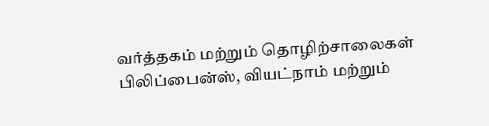வர்த்தகம் மற்றும் தொழிற்சாலைகள் பிலிப்பைன்ஸ், வியட்நாம் மற்றும்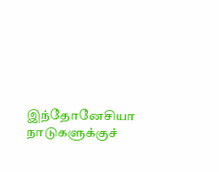இந்தோனேசியா நாடுகளுக்குச்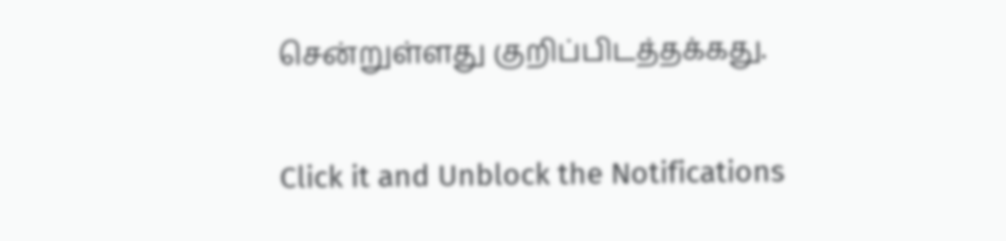சென்றுள்ளது குறிப்பிடத்தக்கது.


Click it and Unblock the Notifications